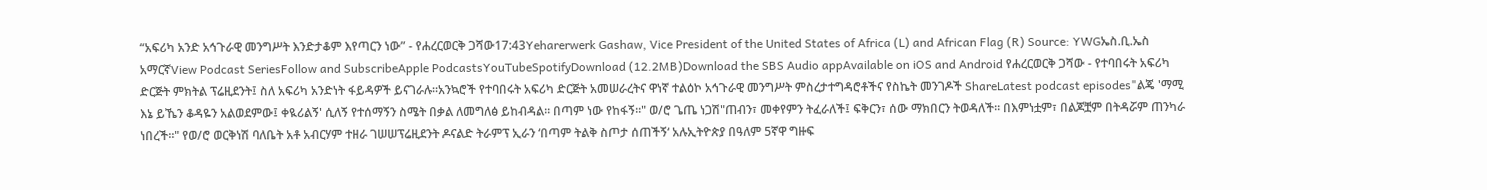“አፍሪካ አንድ አኅጉራዊ መንግሥት እንድታቆም እየጣርን ነው” - የሐረርወርቅ ጋሻው17:43Yeharerwerk Gashaw, Vice President of the United States of Africa (L) and African Flag (R) Source: YWGኤስ.ቢ.ኤስ አማርኛView Podcast SeriesFollow and SubscribeApple PodcastsYouTubeSpotifyDownload (12.2MB)Download the SBS Audio appAvailable on iOS and Android የሐረርወርቅ ጋሻው - የተባበሩት አፍሪካ ድርጅት ምክትል ፕሬዚደንት፤ ስለ አፍሪካ አንድነት ፋይዳዎች ይናገራሉ።አንኳሮች የተባበሩት አፍሪካ ድርጅት አመሠራረትና ዋነኛ ተልዕኮ አኅጉራዊ መንግሥት ምስረታተግዳሮቶችና የስኬት መንገዶች ShareLatest podcast episodes"ልጄ 'ማሚ እኔ ይኼን ቆዳዬን አልወደምው፤ ቀዪሪልኝ' ሲለኝ የተሰማኝን ስሜት በቃል ለመግለፅ ይከብዳል። በጣም ነው የከፋኝ።" ወ/ሮ ጌጤ ነጋሽ"ጠብን፣ መቀየምን ትፈራለች፤ ፍቅርን፣ ሰው ማክበርን ትወዳለች። በእምነቷም፣ በልጆቿም በትዳሯም ጠንካራ ነበረች።" የወ/ሮ ወርቅነሽ ባለቤት አቶ አብርሃም ተዘራ ገሠሠፕሬዚደንት ዶናልድ ትራምፕ ኢራን ‘በጣም ትልቅ ስጦታ ሰጠችኝ‘ አሉኢትዮጵያ በዓለም 5ኛዋ ግዙፍ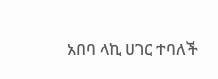አበባ ላኪ ሀገር ተባለች